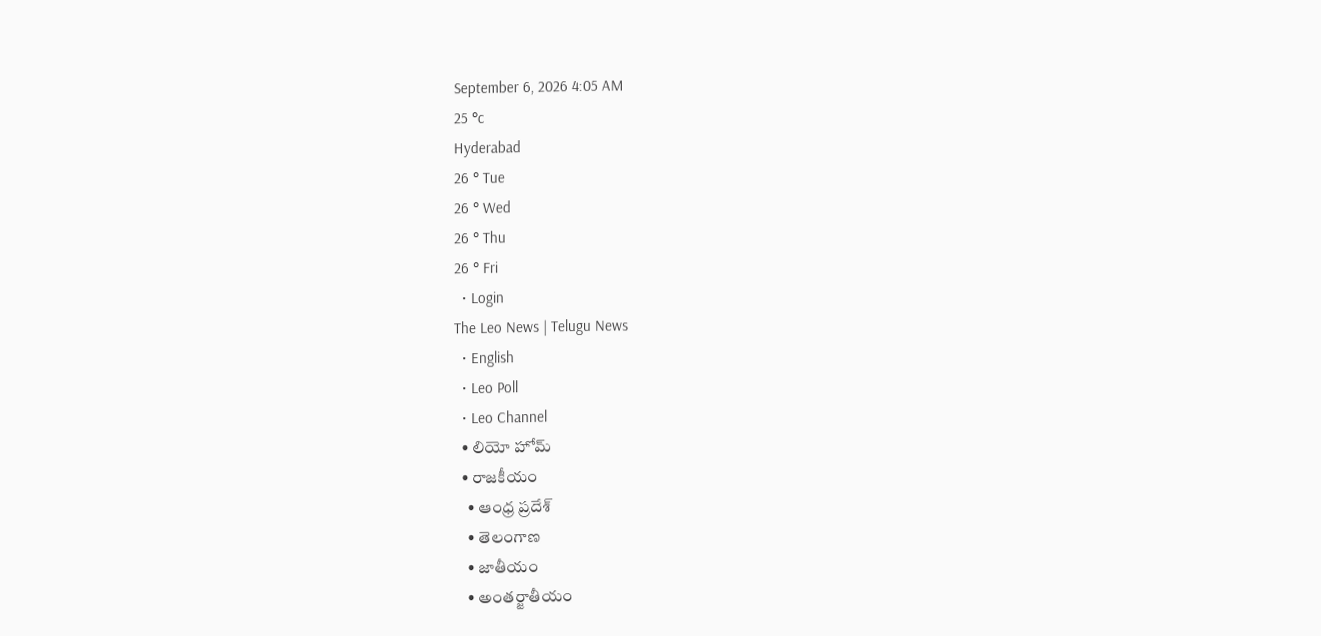September 6, 2026 4:05 AM
25 °c
Hyderabad
26 ° Tue
26 ° Wed
26 ° Thu
26 ° Fri
  • Login
The Leo News | Telugu News
  • English
  • Leo Poll
  • Leo Channel
  • లియో హోమ్
  • రాజకీయం
    • ఆంధ్ర ప్రదేశ్
    • తెలంగాణ
    • జాతీయం
    • అంతర్జాతీయం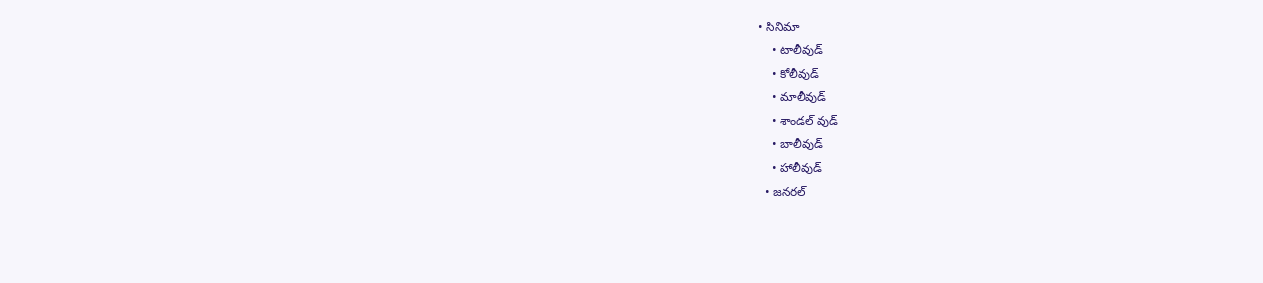• సినిమా
    • టాలీవుడ్
    • కోలీవుడ్
    • మాలీవుడ్
    • శాండల్ వుడ్
    • బాలీవుడ్
    • హాలీవుడ్
  • జనరల్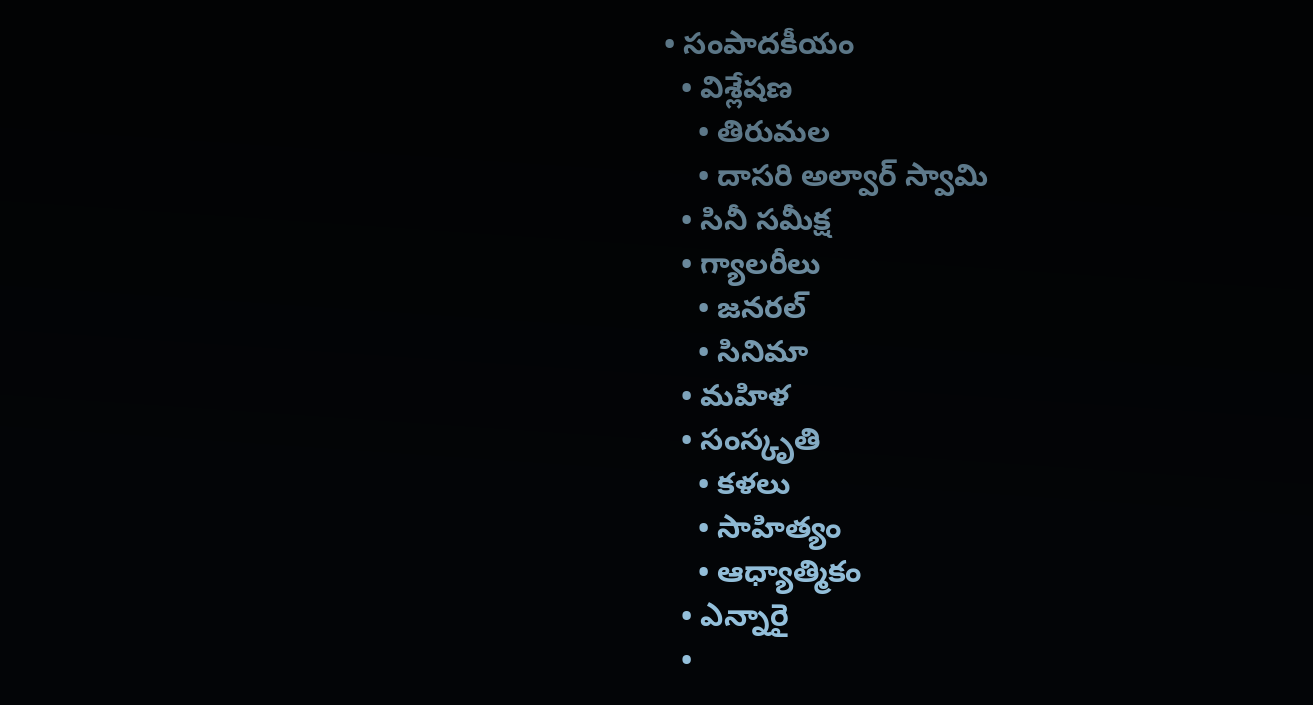• సంపాదకీయం
  • విశ్లేషణ
    • తిరుమల
    • దాసరి అల్వార్ స్వామి
  • సినీ సమీక్ష
  • గ్యాలరీలు
    • జనరల్
    • సినిమా
  • మహిళ
  • సంస్కృతి
    • కళలు
    • సాహిత్యం
    • ఆధ్యాత్మికం
  • ఎన్నారై
  •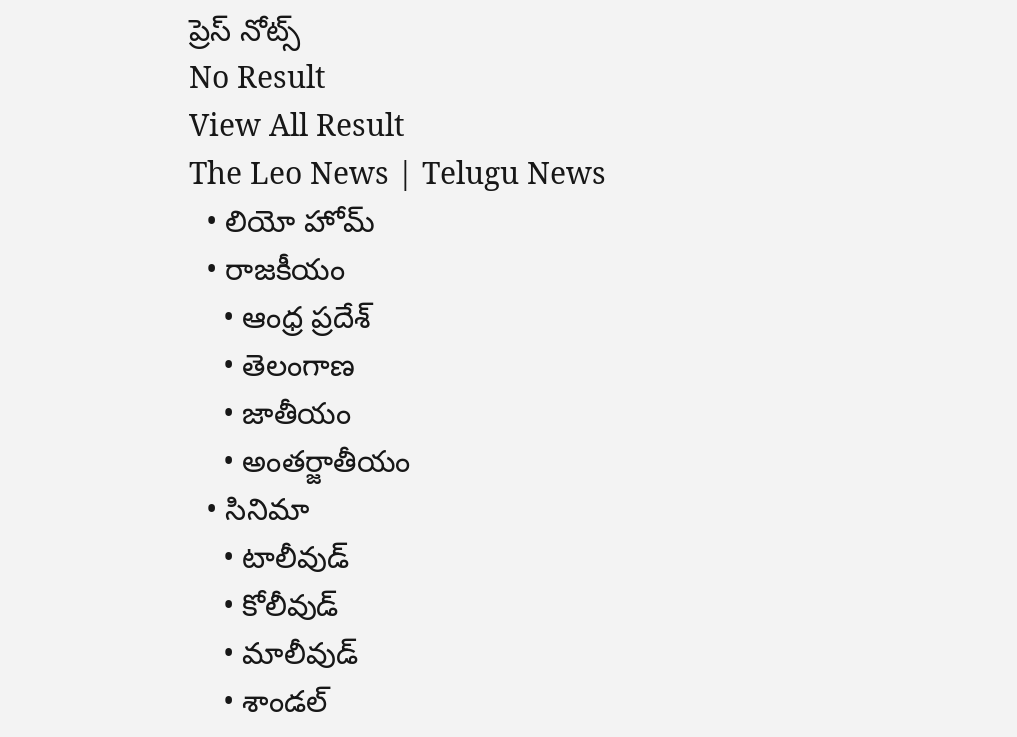ప్రెస్ నోట్స్
No Result
View All Result
The Leo News | Telugu News
  • లియో హోమ్
  • రాజకీయం
    • ఆంధ్ర ప్రదేశ్
    • తెలంగాణ
    • జాతీయం
    • అంతర్జాతీయం
  • సినిమా
    • టాలీవుడ్
    • కోలీవుడ్
    • మాలీవుడ్
    • శాండల్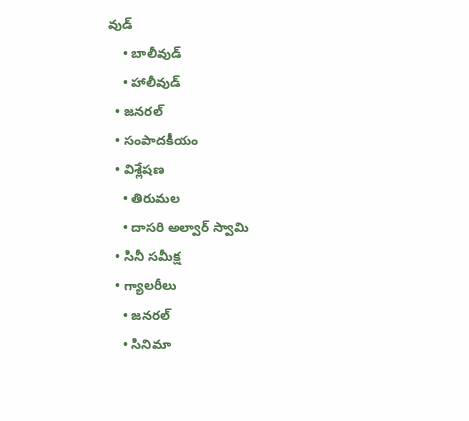వుడ్
    • బాలీవుడ్
    • హాలీవుడ్
  • జనరల్
  • సంపాదకీయం
  • విశ్లేషణ
    • తిరుమల
    • దాసరి అల్వార్ స్వామి
  • సినీ సమీక్ష
  • గ్యాలరీలు
    • జనరల్
    • సినిమా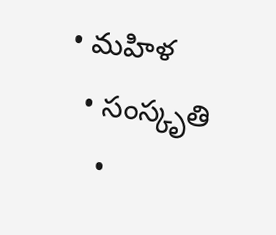• మహిళ
  • సంస్కృతి
    •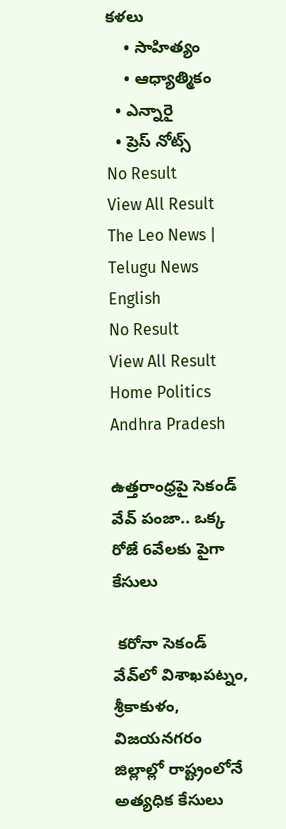కళలు
    • సాహిత్యం
    • ఆధ్యాత్మికం
  • ఎన్నారై
  • ప్రెస్ నోట్స్
No Result
View All Result
The Leo News | Telugu News
English
No Result
View All Result
Home Politics Andhra Pradesh

ఉత్తరాంధ్రపై సెకండ్ వేవ్ పంజా.. ఒక్క రోజే 6వేలకు పైగా కేసులు

 కరోనా సెకండ్ వేవ్‌లో విశాఖపట్నం, శ్రీకాకుళం, విజయనగరం జిల్లాల్లో రాష్ట్రంలోనే అత్యధిక కేసులు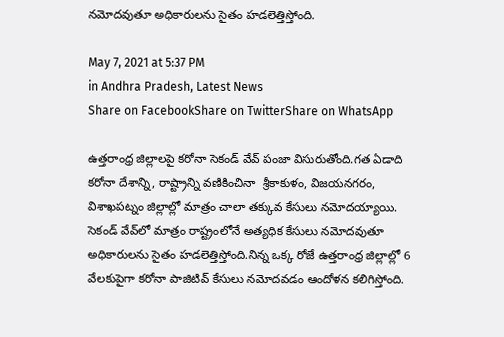నమోదవుతూ అధికారులను సైతం హడలెత్తిస్తోంది.

May 7, 2021 at 5:37 PM
in Andhra Pradesh, Latest News
Share on FacebookShare on TwitterShare on WhatsApp

ఉత్తరాంధ్ర జిల్లాలపై కరోనా సెకండ్ వేవ్ పంజా విసురుతోంది.గత ఏడాది కరోనా దేశాన్ని, రాష్ట్రాన్ని వణికించినా  శ్రీకాకుళం, విజయనగరం, విశాఖపట్నం జిల్లాల్లో మాత్రం చాలా తక్కువ కేసులు నమోదయ్యాయి. సెకండ్ వేవ్‌లో మాత్రం రాష్ట్రంలోనే అత్యధిక కేసులు నమోదవుతూ అధికారులను సైతం హడలెత్తిస్తోంది.నిన్న ఒక్క రోజే ఉత్తరాంధ్ర జిల్లాల్లో 6 వేలకుపైగా కరోనా పాజిటివ్ కేసులు నమోదవడం ఆందోళన కలిగిస్తోంది.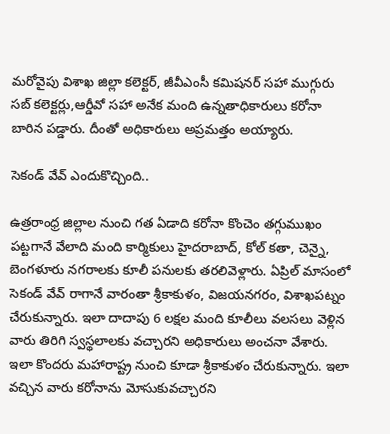మరోవైపు విశాఖ జిల్లా కలెక్టర్, జీవీఎంసీ కమిషనర్ సహా ముగ్గురు సబ్ కలెక్టర్లు,ఆర్డీవో సహా అనేక మంది ఉన్నతాధికారులు కరోనా బారిన పడ్డారు. దీంతో అధికారులు అప్రమత్తం అయ్యారు.

సెకండ్ వేవ్ ఎందుకొచ్చింది..

ఉత్రరాంధ్ర జిల్లాల నుంచి గత ఏడాది కరోనా కొంచెం తగ్గుముఖం పట్టగానే వేలాది మంది కార్మికులు హైదరాబాద్, కోల్ కతా, చెన్నై, బెంగళూరు నగరాలకు కూలీ పనులకు తరలివెళ్లారు. ఏప్రిల్ మాసంలో సెకండ్ వేవ్ రాగానే వారంతా శ్రీకాకుళం, విజయనగరం, విశాఖపట్నం చేరుకున్నారు. ఇలా దాదాపు 6 లక్షల మంది కూలీలు వలసలు వెళ్లిన వారు తిరిగి స్వస్థలాలకు వచ్చారని అధికారులు అంచనా వేశారు. ఇలా కొందరు మహారాష్ట్ర నుంచి కూడా శ్రీకాకుళం చేరుకున్నారు. ఇలా వచ్చిన వారు కరోనాను మోసుకువచ్చారని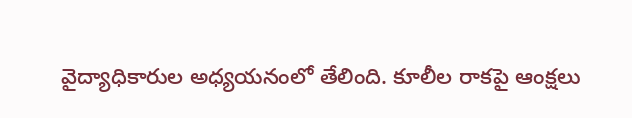వైద్యాధికారుల అధ్యయనంలో తేలింది. కూలీల రాకపై ఆంక్షలు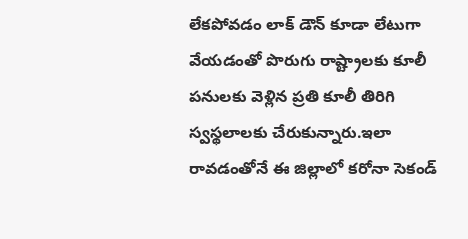లేకపోవడం లాక్ డౌన్ కూడా లేటుగా వేయడంతో పొరుగు రాష్ట్రాలకు కూలీ పనులకు వెళ్లిన ప్రతి కూలీ తిరిగి స్వస్థలాలకు చేరుకున్నారు.ఇలా రావడంతోనే ఈ జిల్లాలో కరోనా సెకండ్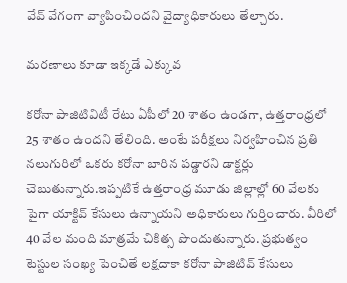వేవ్ వేగంగా వ్యాపించిందని వైద్యాధికారులు తేల్చారు.

మరణాలు కూడా ఇక్కడే ఎక్కువ

కరోనా పాజిటివిటీ రేటు ఏపీలో 20 శాతం ఉండగా, ఉత్తరాంధ్రలో 25 శాతం ఉందని తేలింది. అంటే పరీక్షలు నిర్వహించిన ప్రతి నలుగురిలో ఒకరు కరోనా బారిన పడ్డారని డాక్టర్లు చెబుతున్నారు.ఇప్పటికే ఉత్తరాంధ్ర మూడు జిల్లాల్లో 60 వేలకు పైగా యాక్టివ్ కేసులు ఉన్నాయని అధికారులు గుర్తించారు. వీరిలో 40 వేల మంది మాత్రమే చికిత్స పొందుతున్నారు. ప్రభుత్వం టెస్టుల సంఖ్య పెంచితే లక్షదాకా కరోనా పాజిటివ్ కేసులు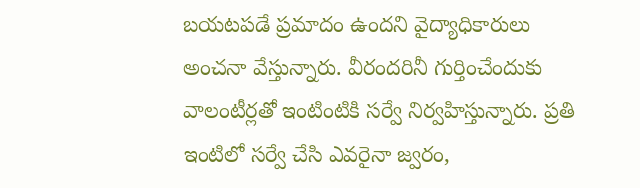బయటపడే ప్రమాదం ఉందని వైద్యాధికారులు అంచనా వేస్తున్నారు. వీరందరినీ గుర్తించేందుకు వాలంటీర్లతో ఇంటింటికి సర్వే నిర్వహిస్తున్నారు. ప్రతి ఇంటిలో సర్వే చేసి ఎవరైనా జ్వరం,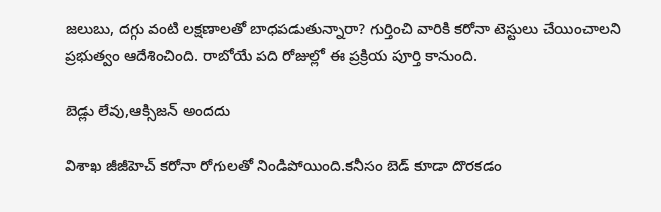జలుబు, దగ్గు వంటి లక్షణాలతో బాధపడుతున్నారా? గుర్తించి వారికి కరోనా టెస్టులు చేయించాలని ప్రభుత్వం ఆదేశించింది. రాబోయే పది రోజుల్లో ఈ ప్రక్రియ పూర్తి కానుంది.

బెడ్లు లేవు,ఆక్సిజన్ అందదు

విశాఖ జీజీహెచ్ కరోనా రోగులతో నిండిపోయింది.కనీసం బెడ్ కూడా దొరకడం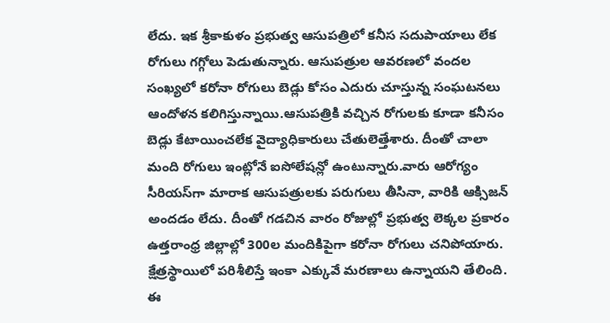లేదు. ఇక శ్రీకాకుళం ప్రభుత్వ ఆసుపత్రిలో కనీస సదుపాయాలు లేక రోగులు గగ్గోలు పెడుతున్నారు. ఆసుపత్రుల ఆవరణలో వందల సంఖ్యలో కరోనా రోగులు బెడ్లు కోసం ఎదురు చూస్తున్న సంఘటనలు ఆందోళన కలిగిస్తున్నాయి.ఆసుపత్రికి వచ్చిన రోగులకు కూడా కనీసం బెడ్లు కేటాయించలేక వైద్యాధికారులు చేతులెత్తేశారు. దీంతో చాలా మంది రోగులు ఇంట్లోనే ఐసోలేషన్లో ఉంటున్నారు.వారు ఆరోగ్యం సీరియస్‌గా మారాక ఆసుపత్రులకు పరుగులు తీసినా, వారికి ఆక్సిజన్ అందడం లేదు. దీంతో గడచిన వారం రోజుల్లో ప్రభుత్వ లెక్కల ప్రకారం ఉత్తరాంధ్ర జిల్లాల్లో 300ల మందికిపైగా కరోనా రోగులు చనిపోయారు. క్షేత్రస్థాయిలో పరిశీలిస్తే ఇంకా ఎక్కువే మరణాలు ఉన్నాయని తేలింది. ఈ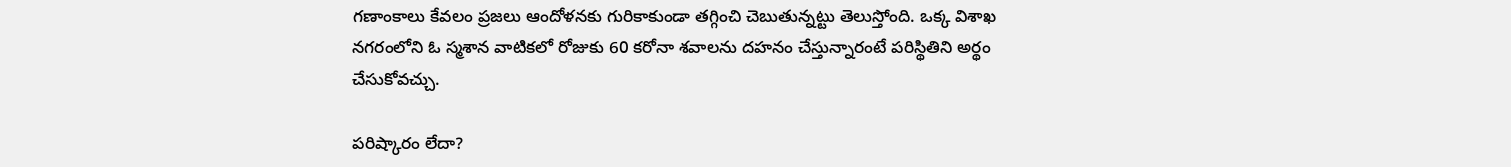గణాంకాలు కేవలం ప్రజలు ఆందోళనకు గురికాకుండా తగ్గించి చెబుతున్నట్టు తెలుస్తోంది. ఒక్క విశాఖ నగరంలోని ఓ స్మశాన వాటికలో రోజుకు 60 కరోనా శవాలను దహనం చేస్తున్నారంటే పరిస్థితిని అర్థం చేసుకోవచ్చు.

పరిష్కారం లేదా?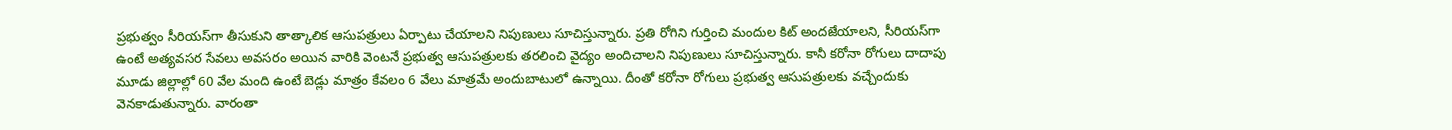ప్రభుత్వం సీరియస్‌గా తీసుకుని తాత్కాలిక ఆసుపత్రులు ఏర్పాటు చేయాలని నిపుణులు సూచిస్తున్నారు. ప్రతి రోగిని గుర్తించి మందుల కిట్ అందజేయాలని, సీరియస్‌గా ఉంటే అత్యవసర సేవలు అవసరం అయిన వారికి వెంటనే ప్రభుత్వ ఆసుపత్రులకు తరలించి వైద్యం అందిచాలని నిపుణులు సూచిస్తున్నారు. కానీ కరోనా రోగులు దాదాపు మూడు జిల్లాల్లో 60 వేల మంది ఉంటే బెడ్లు మాత్రం కేవలం 6 వేలు మాత్రమే అందుబాటులో ఉన్నాయి. దీంతో కరోనా రోగులు ప్రభుత్వ ఆసుపత్రులకు వచ్చేందుకు వెనకాడుతున్నారు. వారంతా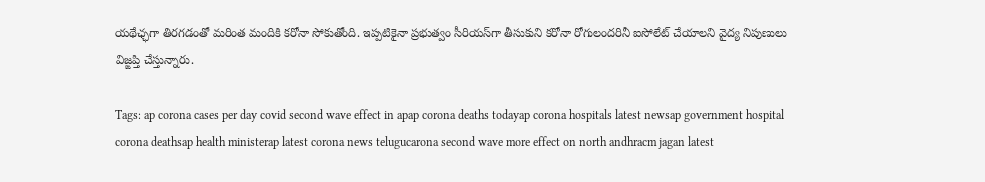యథేఛ్ఛగా తిరగడంతో మరింత మందికి కరోనా సోకుతోంది. ఇప్పటికైనా ప్రభుత్వం సీరియస్‌గా తీసుకుని కరోనా రోగులందరినీ ఐసోలేట్ చేయాలని వైద్య నిపుణులు విజ్ఙప్తి చేస్తున్నారు.

Tags: ap corona cases per day covid second wave effect in apap corona deaths todayap corona hospitals latest newsap government hospital corona deathsap health ministerap latest corona news telugucarona second wave more effect on north andhracm jagan latest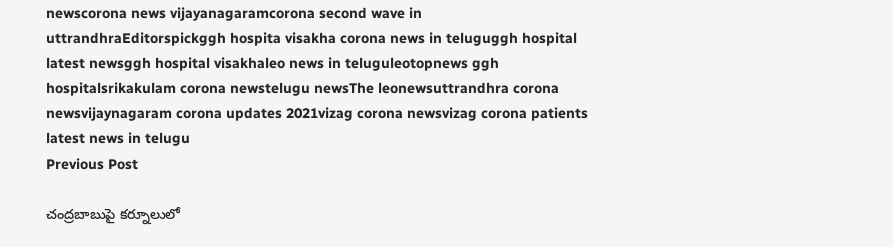newscorona news vijayanagaramcorona second wave in uttrandhraEditorspickggh hospita visakha corona news in teluguggh hospital latest newsggh hospital visakhaleo news in teluguleotopnews ggh hospitalsrikakulam corona newstelugu newsThe leonewsuttrandhra corona newsvijaynagaram corona updates 2021vizag corona newsvizag corona patients latest news in telugu
Previous Post

చంద్రబాబుపై కర్నూలులో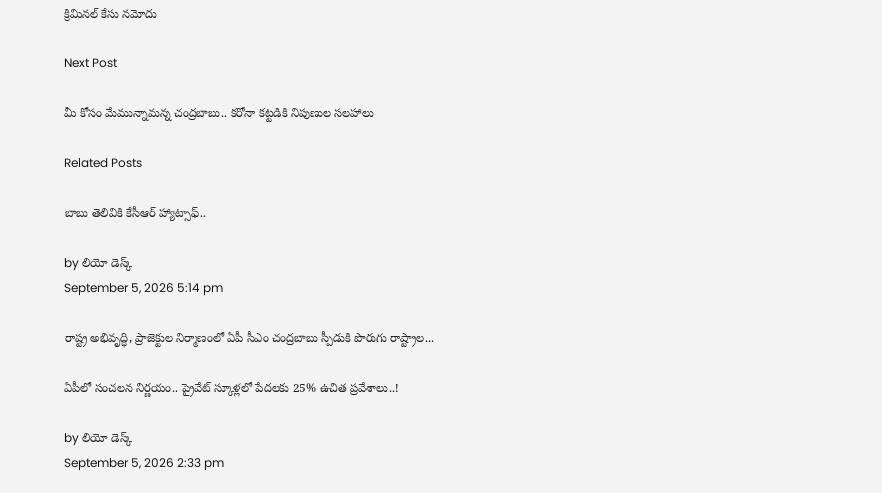క్రిమినల్ కేసు నమోదు

Next Post

మీ కోసం మేమున్నామన్న చంద్రబాబు.. కరోనా కట్టడికి నిపుణుల సలహాలు

Related Posts

బాబు తెలివికి కేసీఆర్ హ్యాట్సాఫ్‌..

by లియో డెస్క్
September 5, 2026 5:14 pm

రాష్ట్ర అభివృద్ధి, ప్రాజెక్టుల నిర్మాణంలో ఏపీ సీఎం చంద్రబాబు స్పీడుకి పొరుగు రాష్ట్రాల...

ఏపీలో సంచలన నిర్ణయం.. ప్రైవేట్ స్కూళ్లలో పేదలకు 25% ఉచిత ప్రవేశాలు..!

by లియో డెస్క్
September 5, 2026 2:33 pm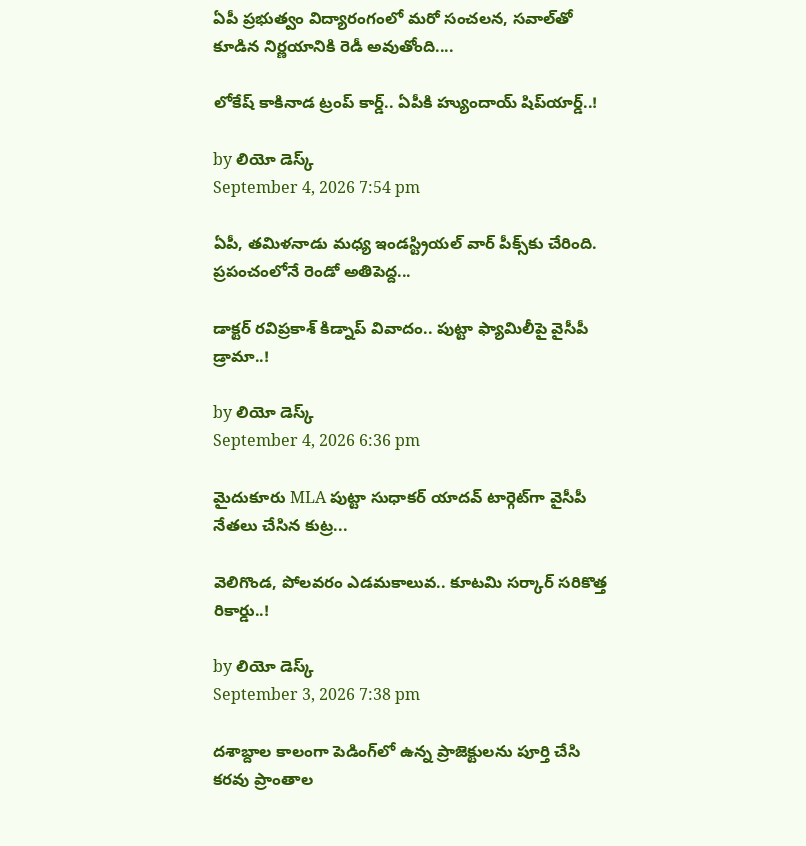ఏపీ ప్రభుత్వం విద్యారంగంలో మరో సంచలన, సవాల్‌తో కూడిన నిర్ణయానికి రెడీ అవుతోంది....

లోకేష్‌ కాకినాడ ట్రంప్ కార్డ్.. ఏపీకి హ్యుందాయ్ షిప్‌యార్డ్‌..!

by లియో డెస్క్
September 4, 2026 7:54 pm

ఏపీ, తమిళనాడు మధ్య ఇండస్ట్రియల్ వార్ పీక్స్‌కు చేరింది. ప్రపంచంలోనే రెండో అతిపెద్ద...

డాక్టర్ రవిప్రకాశ్‌ కిడ్నాప్ వివాదం.. పుట్టా ఫ్యామిలీపై వైసీపీ డ్రామా..!

by లియో డెస్క్
September 4, 2026 6:36 pm

మైదుకూరు MLA పుట్టా సుధాకర్ యాదవ్‌ టార్గెట్‌గా వైసీపీ నేతలు చేసిన కుట్ర...

వెలిగొండ, పోలవరం ఎడమకాలువ.. కూటమి సర్కార్‌ సరికొత్త రికార్డు..!

by లియో డెస్క్
September 3, 2026 7:38 pm

దశాబ్దాల కాలంగా పెడింగ్‌లో ఉన్న ప్రాజెక్టులను పూర్తి చేసి కరవు ప్రాంతాల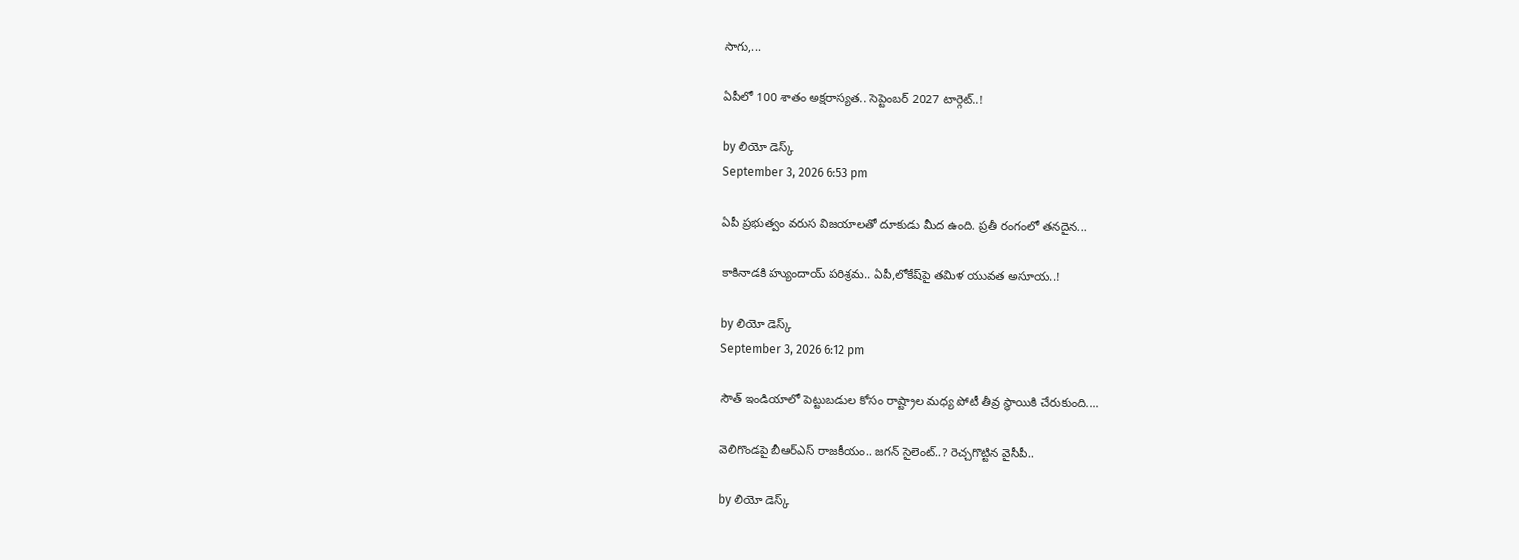సాగు,...

ఏపీలో 100 శాతం అక్షరాస్యత.. సెప్టెంబర్ 2027 టార్గెట్..!

by లియో డెస్క్
September 3, 2026 6:53 pm

ఏపీ ప్రభుత్వం వరుస విజయాలతో దూకుడు మీద ఉంది. ప్రతీ రంగంలో తనదైన...

కాకినాడకి హ్యుందాయ్ పరిశ్రమ.. ఏపీ,లోకేష్‌పై తమిళ యువత అసూయ..!

by లియో డెస్క్
September 3, 2026 6:12 pm

సౌత్‌ ఇండియాలో పెట్టుబడుల కోసం రాష్ట్రాల మధ్య పోటీ తీవ్ర స్థాయికి చేరుకుంది....

వెలిగొండపై బీఆర్‌ఎస్‌ రాజకీయం.. జగన్‌ సైలెంట్‌..? రెచ్చగొట్టిన వైసీపీ..

by లియో డెస్క్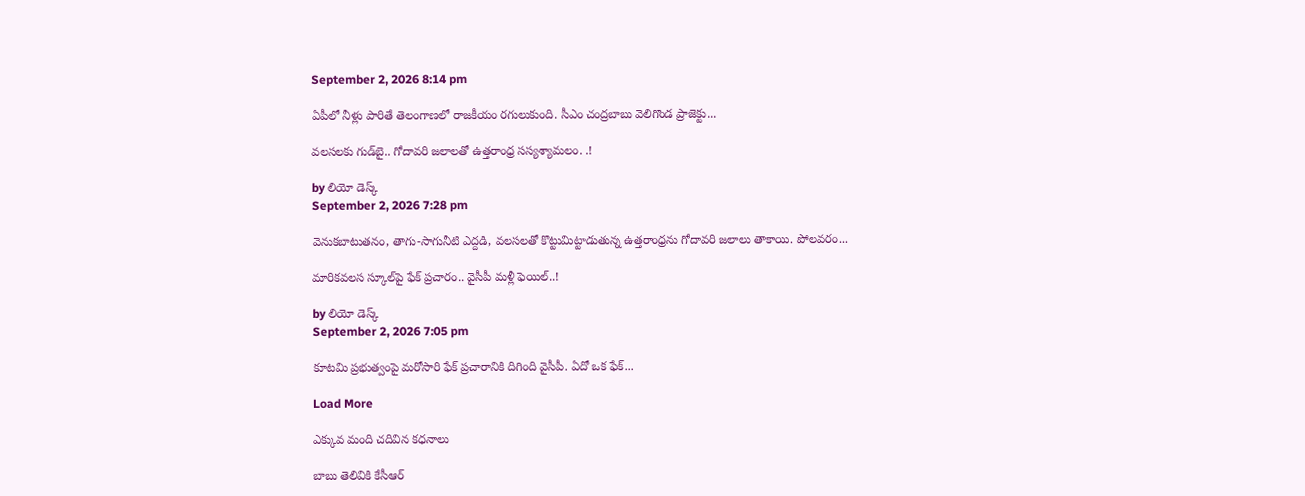September 2, 2026 8:14 pm

ఏపీలో నీళ్లు పారితే తెలంగాణలో రాజకీయం రగులుకుంది. సీఎం చంద్రబాబు వెలిగొండ ప్రాజెక్టు...

వలసలకు గుడ్‌బై.. గోదావరి జలాలతో ఉత్తరాంధ్ర సస్యశ్యామలం. .!

by లియో డెస్క్
September 2, 2026 7:28 pm

వెనుకబాటుతనం, తాగు-సాగునీటి ఎద్దడి, వలసలతో కొట్టుమిట్టాడుతున్న ఉత్తరాంధ్రను గోదావరి జలాలు తాకాయి. పోలవరం...

మారికవలస స్కూల్‌పై ఫేక్ ప్రచారం.. వైసీపీ మళ్లీ ఫెయిల్..!

by లియో డెస్క్
September 2, 2026 7:05 pm

కూటమి ప్రభుత్వంపై మరోసారి ఫేక్ ప్రచారానికి దిగింది వైసీపీ. ఏదో ఒక ఫేక్...

Load More

ఎక్కువ మంది చదివిన కధనాలు

బాబు తెలివికి కేసీఆర్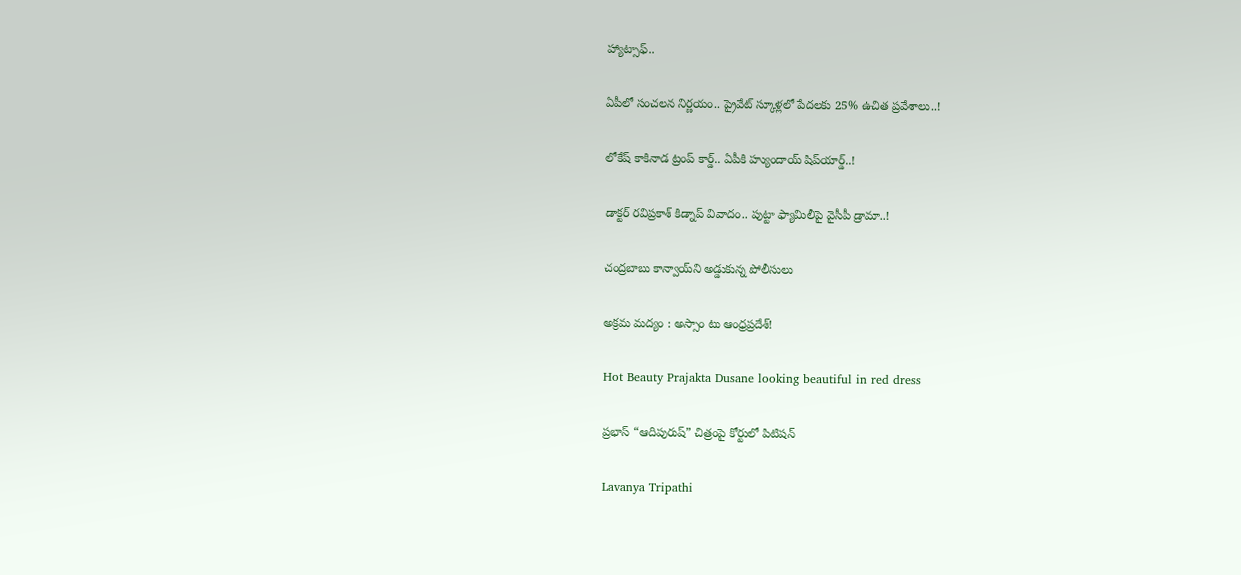హ్యాట్సాఫ్‌..

ఏపీలో సంచలన నిర్ణయం.. ప్రైవేట్ స్కూళ్లలో పేదలకు 25% ఉచిత ప్రవేశాలు..!

లోకేష్‌ కాకినాడ ట్రంప్ కార్డ్.. ఏపీకి హ్యుందాయ్ షిప్‌యార్డ్‌..!

డాక్టర్ రవిప్రకాశ్‌ కిడ్నాప్ వివాదం.. పుట్టా ఫ్యామిలీపై వైసీపీ డ్రామా..!

చంద్రబాబు కాన్వాయ్‌ని అడ్డుకున్న పోలీసులు

అక్రమ మద్యం : అస్సాం టు ఆంధ్రప్రదేశ్!

Hot Beauty Prajakta Dusane looking beautiful in red dress

ప్రభాస్ “ఆదిపురుష్” చిత్రంపై కోర్టులో పిటిషన్

Lavanya Tripathi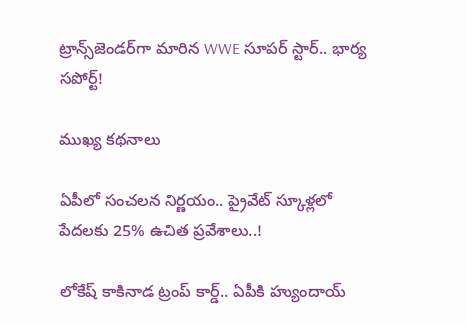ట్రాన్స్‌జెండర్‌గా మారిన WWE సూపర్ స్టార్.. భార్య సపోర్ట్!

ముఖ్య కథనాలు

ఏపీలో సంచలన నిర్ణయం.. ప్రైవేట్ స్కూళ్లలో పేదలకు 25% ఉచిత ప్రవేశాలు..!

లోకేష్‌ కాకినాడ ట్రంప్ కార్డ్.. ఏపీకి హ్యుందాయ్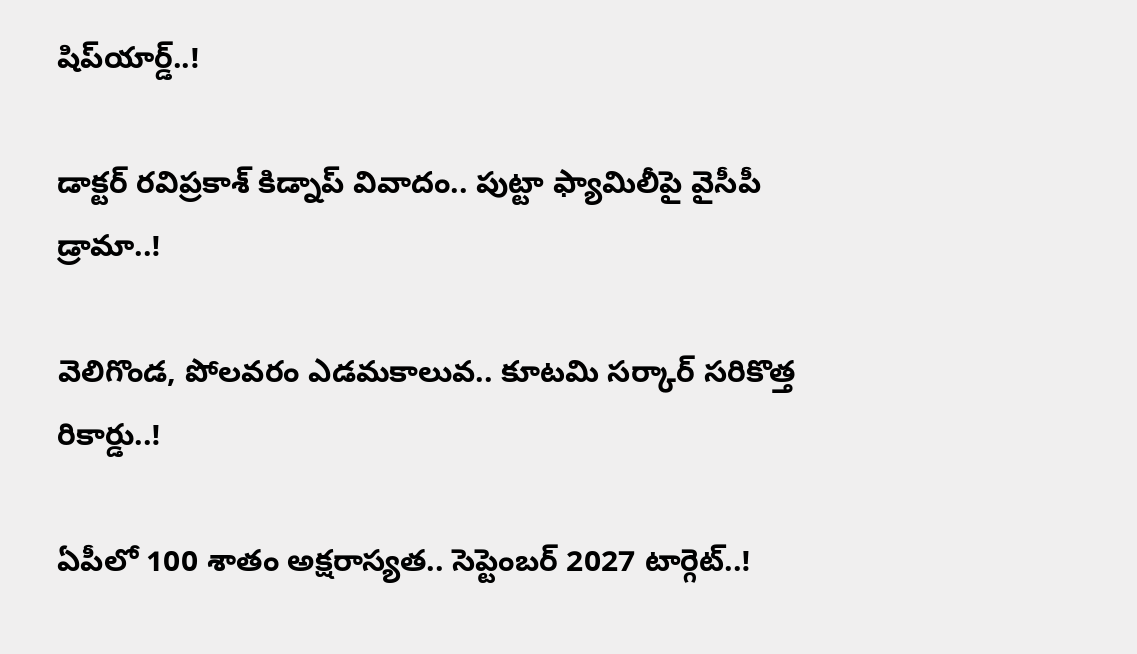షిప్‌యార్డ్‌..!

డాక్టర్ రవిప్రకాశ్‌ కిడ్నాప్ వివాదం.. పుట్టా ఫ్యామిలీపై వైసీపీ డ్రామా..!

వెలిగొండ, పోలవరం ఎడమకాలువ.. కూటమి సర్కార్‌ సరికొత్త రికార్డు..!

ఏపీలో 100 శాతం అక్షరాస్యత.. సెప్టెంబర్ 2027 టార్గెట్..!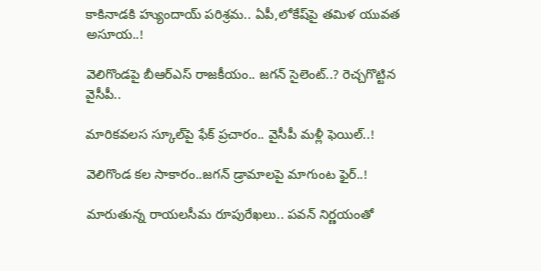కాకినాడకి హ్యుందాయ్ పరిశ్రమ.. ఏపీ,లోకేష్‌పై తమిళ యువత అసూయ..!

వెలిగొండపై బీఆర్‌ఎస్‌ రాజకీయం.. జగన్‌ సైలెంట్‌..? రెచ్చగొట్టిన వైసీపీ..

మారికవలస స్కూల్‌పై ఫేక్ ప్రచారం.. వైసీపీ మళ్లీ ఫెయిల్..!

వెలిగొండ కల సాకారం..జగన్‌ డ్రామాలపై మాగుంట ఫైర్‌..!

మారుతున్న రాయలసీమ రూపురేఖలు.. పవన్‌ నిర్ణయంతో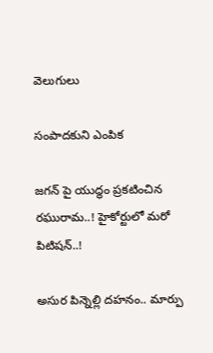వెలుగులు

సంపాదకుని ఎంపిక

జగన్ పై యుద్థం ప్రకటించిన రఘురామ..! హైకోర్టులో మరో పిటిషన్..!

అసుర పిన్నెల్లి దహనం.. మార్పు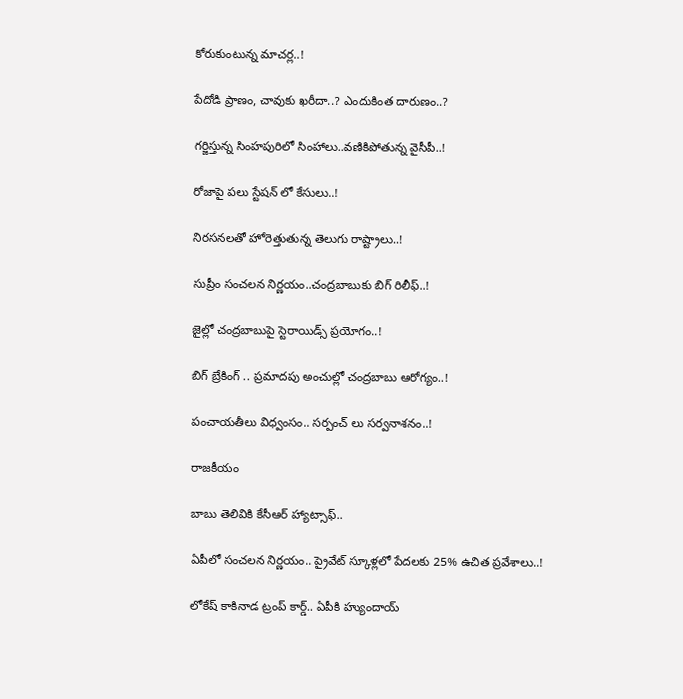కోరుకుంటున్న మాచర్ల..!

పేదోడి ప్రాణం, చావుకు ఖరీదా..? ఎందుకింత దారుణం..?

గర్జిస్తున్న సింహపురిలో సింహాలు..వణికిపోతున్న వైసీపీ..!

రోజాపై పలు స్టేషన్ లో కేసులు..!

నిరసనలతో హోరెత్తుతున్న తెలుగు రాష్ట్రాలు..!

సుప్రీం సంచలన నిర్ణయం..చంద్రబాబుకు బిగ్ రిలీఫ్..!

జైల్లో చంద్రబాబుపై స్టెరాయిడ్స్ ప్రయోగం..!

బిగ్ బ్రేకింగ్ .. ప్రమాదపు అంచుల్లో చంద్రబాబు ఆరోగ్యం..!

పంచాయతీలు విధ్వంసం.. సర్పంచ్ లు సర్వనాశనం..!

రాజకీయం

బాబు తెలివికి కేసీఆర్ హ్యాట్సాఫ్‌..

ఏపీలో సంచలన నిర్ణయం.. ప్రైవేట్ స్కూళ్లలో పేదలకు 25% ఉచిత ప్రవేశాలు..!

లోకేష్‌ కాకినాడ ట్రంప్ కార్డ్.. ఏపీకి హ్యుందాయ్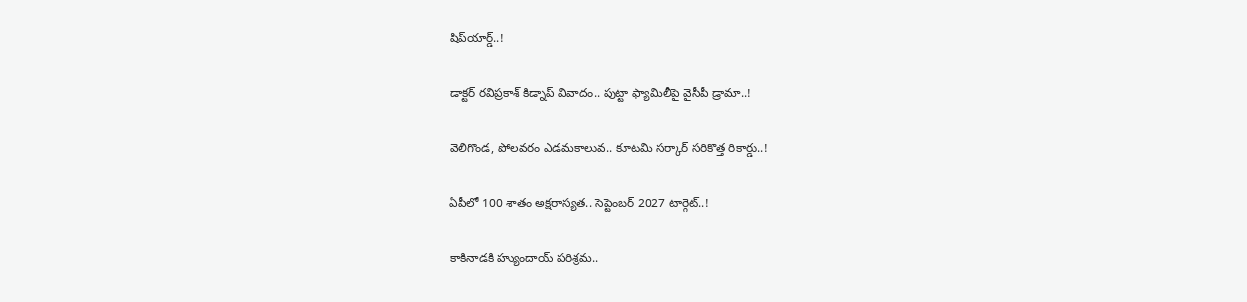షిప్‌యార్డ్‌..!

డాక్టర్ రవిప్రకాశ్‌ కిడ్నాప్ వివాదం.. పుట్టా ఫ్యామిలీపై వైసీపీ డ్రామా..!

వెలిగొండ, పోలవరం ఎడమకాలువ.. కూటమి సర్కార్‌ సరికొత్త రికార్డు..!

ఏపీలో 100 శాతం అక్షరాస్యత.. సెప్టెంబర్ 2027 టార్గెట్..!

కాకినాడకి హ్యుందాయ్ పరిశ్రమ..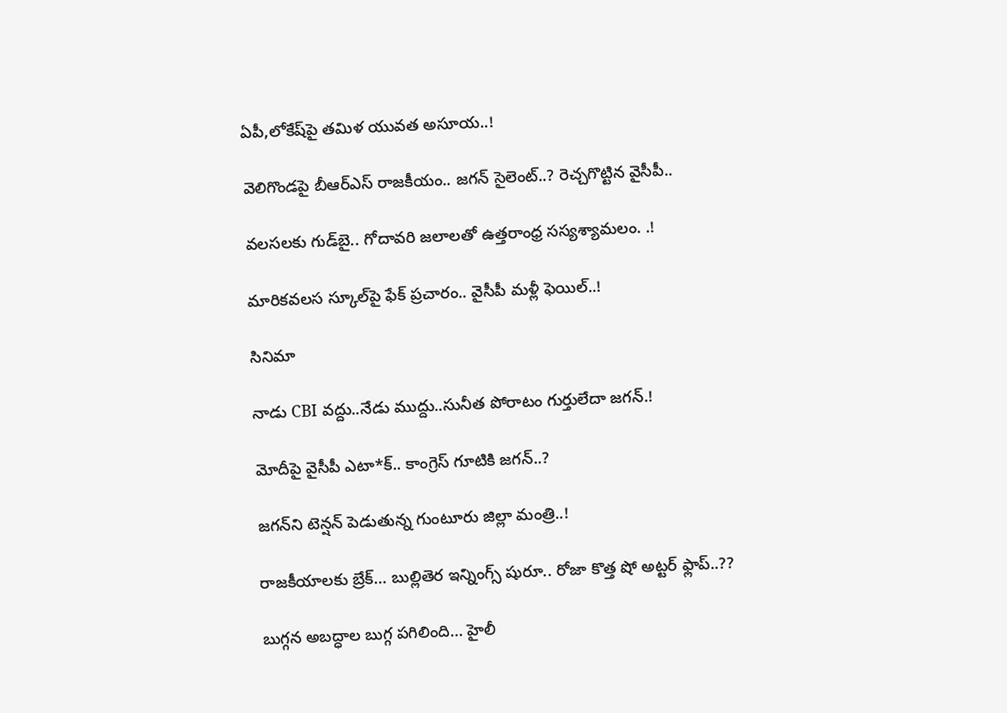ఏపీ,లోకేష్‌పై తమిళ యువత అసూయ..!

వెలిగొండపై బీఆర్‌ఎస్‌ రాజకీయం.. జగన్‌ సైలెంట్‌..? రెచ్చగొట్టిన వైసీపీ..

వలసలకు గుడ్‌బై.. గోదావరి జలాలతో ఉత్తరాంధ్ర సస్యశ్యామలం. .!

మారికవలస స్కూల్‌పై ఫేక్ ప్రచారం.. వైసీపీ మళ్లీ ఫెయిల్..!

సినిమా

నాడు CBI వద్దు..నేడు ముద్దు..సునీత పోరాటం గుర్తులేదా జగన్.!

మోదీపై వైసీపీ ఎటా*క్.. కాంగ్రెస్ గూటికి జగన్..?

జగన్‌ని టెన్షన్‌ పెడుతున్న గుంటూరు జిల్లా మంత్రి..!

రాజకీయాలకు బ్రేక్… బుల్లితెర ఇన్నింగ్స్ షురూ.. రోజా కొత్త షో అట్టర్ ఫ్లాప్..??

బుగ్గన అబద్ధాల బుగ్గ పగిలింది… హైలీ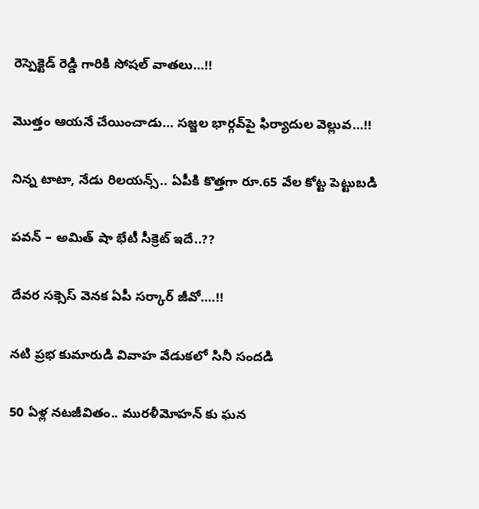రెస్పెక్టెడ్‌ రెడ్డి గారికి సోషల్‌ వాతలు…!!

మొత్తం ఆయనే చేయించాడు… సజ్జల భార్గవ్‌పై ఫిర్యాదుల వెల్లువ…!!

నిన్న టాటా, నేడు రిలయన్స్.. ఏపీకి కొత్తగా రూ.65 వేల కోట్ట పెట్టుబడి

పవన్‌ – అమిత్‌ షా భేటీ సీక్రెట్‌ ఇదే..??

దేవర సక్సెస్‌ వెనక ఏపీ సర్కార్‌ జీవో….!!

నటి ప్రభ కుమారుడి వివాహ వేడుకలో సినీ సందడి

50 ఏళ్ల నటజీవితం.. మురళీమోహన్ కు ఘన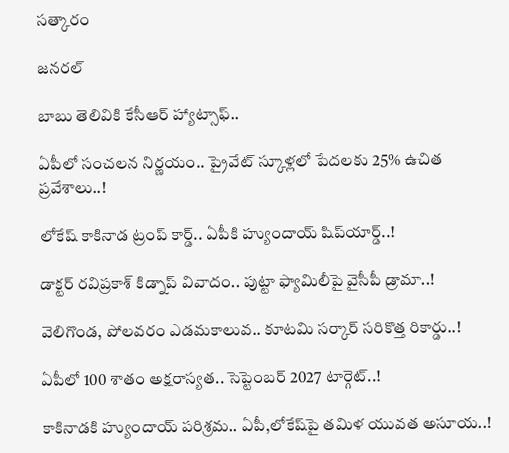సత్కారం

జనరల్

బాబు తెలివికి కేసీఆర్ హ్యాట్సాఫ్‌..

ఏపీలో సంచలన నిర్ణయం.. ప్రైవేట్ స్కూళ్లలో పేదలకు 25% ఉచిత ప్రవేశాలు..!

లోకేష్‌ కాకినాడ ట్రంప్ కార్డ్.. ఏపీకి హ్యుందాయ్ షిప్‌యార్డ్‌..!

డాక్టర్ రవిప్రకాశ్‌ కిడ్నాప్ వివాదం.. పుట్టా ఫ్యామిలీపై వైసీపీ డ్రామా..!

వెలిగొండ, పోలవరం ఎడమకాలువ.. కూటమి సర్కార్‌ సరికొత్త రికార్డు..!

ఏపీలో 100 శాతం అక్షరాస్యత.. సెప్టెంబర్ 2027 టార్గెట్..!

కాకినాడకి హ్యుందాయ్ పరిశ్రమ.. ఏపీ,లోకేష్‌పై తమిళ యువత అసూయ..!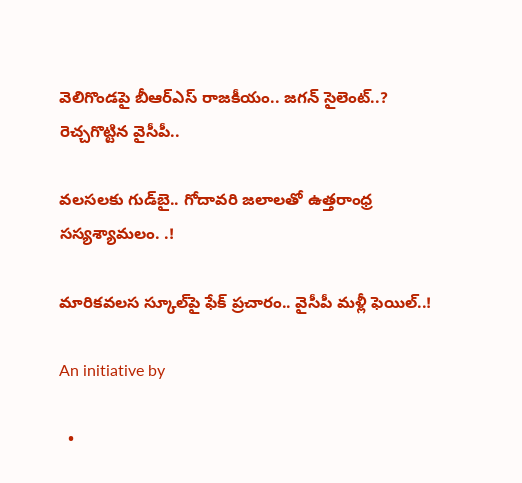వెలిగొండపై బీఆర్‌ఎస్‌ రాజకీయం.. జగన్‌ సైలెంట్‌..? రెచ్చగొట్టిన వైసీపీ..

వలసలకు గుడ్‌బై.. గోదావరి జలాలతో ఉత్తరాంధ్ర సస్యశ్యామలం. .!

మారికవలస స్కూల్‌పై ఫేక్ ప్రచారం.. వైసీపీ మళ్లీ ఫెయిల్..!

An initiative by

  •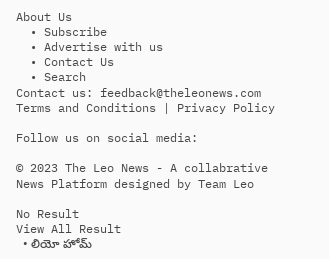About Us
  • Subscribe
  • Advertise with us
  • Contact Us
  • Search
Contact us: feedback@theleonews.com
Terms and Conditions | Privacy Policy

Follow us on social media:

© 2023 The Leo News - A collabrative News Platform designed by Team Leo

No Result
View All Result
  • లియో హోమ్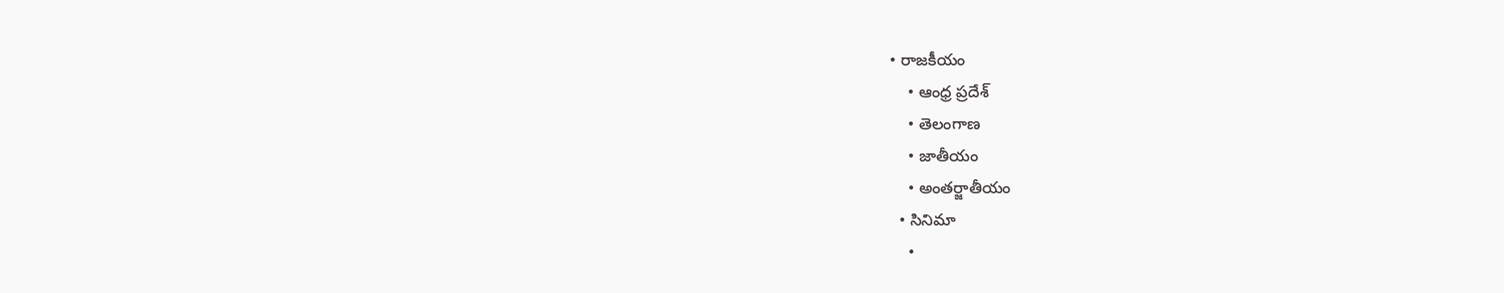• రాజకీయం
    • ఆంధ్ర ప్రదేశ్
    • తెలంగాణ
    • జాతీయం
    • అంతర్జాతీయం
  • సినిమా
    •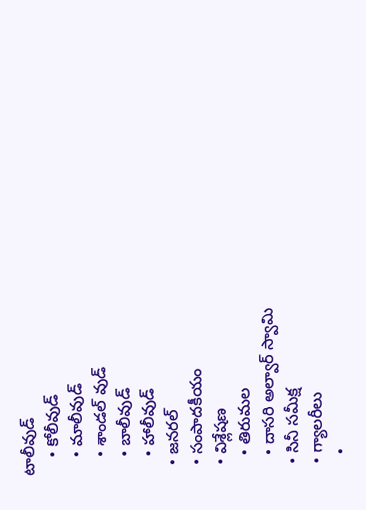టాలీవుడ్
    • కోలీవుడ్
    • మాలీవుడ్
    • శాండల్ వుడ్
    • బాలీవుడ్
    • హాలీవుడ్
  • జనరల్
  • సంపాదకీయం
  • విశ్లేషణ
    • తిరుమల
    • దాసరి అల్వార్ స్వామి
  • సినీ సమీక్ష
  • గ్యాలరీలు
    •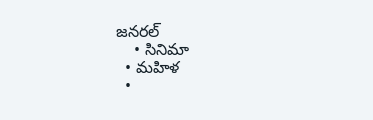జనరల్
    • సినిమా
  • మహిళ
  •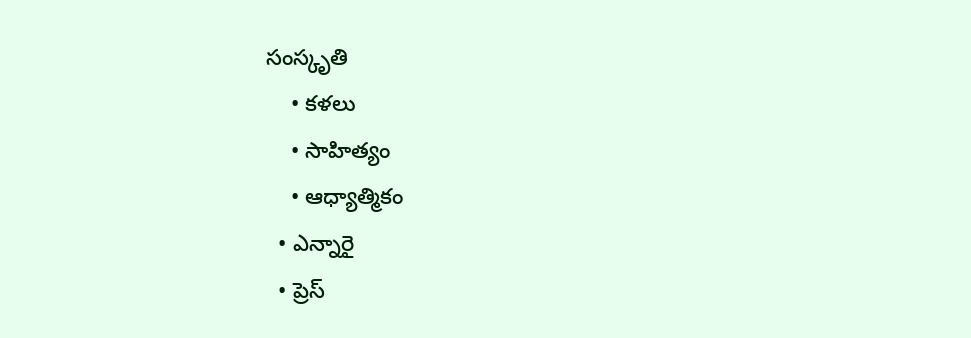సంస్కృతి
    • కళలు
    • సాహిత్యం
    • ఆధ్యాత్మికం
  • ఎన్నారై
  • ప్రెస్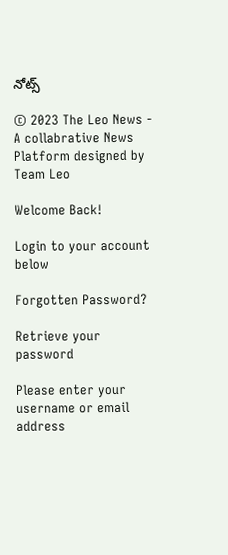నోట్స్

© 2023 The Leo News - A collabrative News Platform designed by Team Leo

Welcome Back!

Login to your account below

Forgotten Password?

Retrieve your password

Please enter your username or email address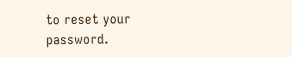to reset your password.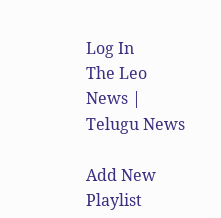Log In
The Leo News | Telugu News

Add New Playlist